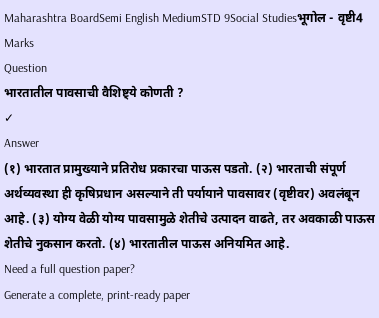Maharashtra BoardSemi English MediumSTD 9Social Studiesभूगोल - वृष्टी4 Marks
Question
भारतातील पावसाची वैशिष्ट्ये कोणती ?
✓
Answer
(१) भारतात प्रामुख्याने प्रतिरोध प्रकारचा पाऊस पडतो. (२) भारताची संपूर्ण अर्थव्यवस्था ही कृषिप्रधान असल्याने ती पर्यायाने पावसावर (वृष्टीवर) अवलंबून आहे. (३) योग्य वेळी योग्य पावसामुळे शेतीचे उत्पादन वाढते, तर अवकाळी पाऊस शेतीचे नुकसान करतो. (४) भारतातील पाऊस अनियमित आहे.
Need a full question paper?
Generate a complete, print-ready paper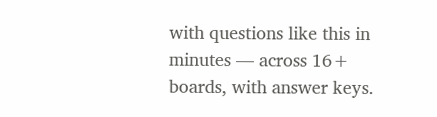with questions like this in minutes — across 16+ boards, with answer keys.